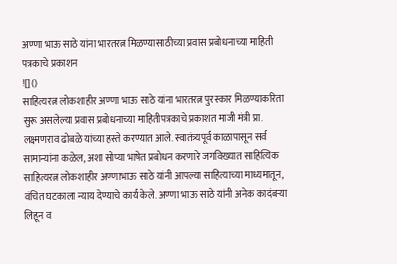अण्णा भाऊ साठे यांना भारतरत्न मिळण्यासाठीच्या प्रवास प्रबोधनाच्या माहिती पत्रकाचे प्रकाशन
![]()
साहित्यरत्न लोकशाहीर अण्णा भाऊ साठे यांना भारतरत्न पुरस्कार मिळण्याकरिता सुरू असलेल्या प्रवास प्रबोधनाच्या माहितीपत्रकाचे प्रकाशत माजी मंत्री प्रा. लक्ष्मणराव ढोबळे यांच्या हस्ते करण्यात आले. स्वातंत्र्यपूर्व काळापासून सर्व सामान्यांना कळेल, अशा सोप्या भाषेत प्रबोधन करणारे जगविख्यात साहित्यिक साहित्यरत्न लोकशाहीर अण्णाभाऊ साठे यांनी आपल्या साहित्याच्या माध्यमातून, वंचित घटकाला न्याय देण्याचे कार्य केले. अण्णा भाऊ साठे यांनी अनेक कादंबऱ्या लिहून व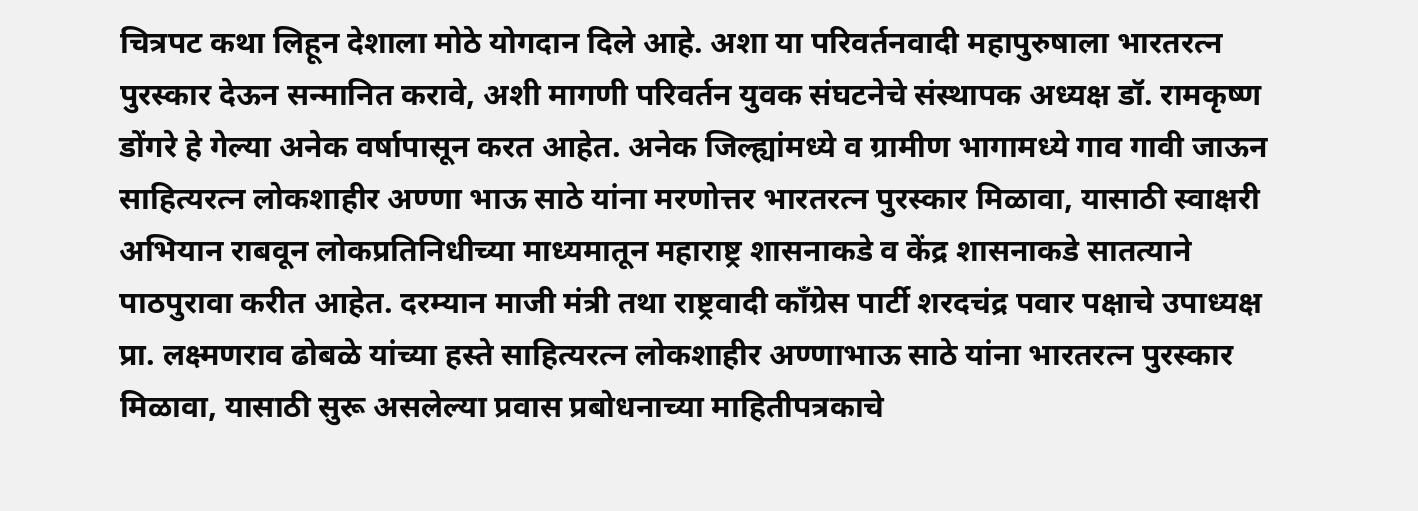चित्रपट कथा लिहून देशाला मोठे योगदान दिले आहे. अशा या परिवर्तनवादी महापुरुषाला भारतरत्न पुरस्कार देऊन सन्मानित करावे, अशी मागणी परिवर्तन युवक संघटनेचे संस्थापक अध्यक्ष डॉ. रामकृष्ण डोंगरे हे गेल्या अनेक वर्षापासून करत आहेत. अनेक जिल्ह्यांमध्ये व ग्रामीण भागामध्ये गाव गावी जाऊन साहित्यरत्न लोकशाहीर अण्णा भाऊ साठे यांना मरणोत्तर भारतरत्न पुरस्कार मिळावा, यासाठी स्वाक्षरी अभियान राबवून लोकप्रतिनिधीच्या माध्यमातून महाराष्ट्र शासनाकडे व केंद्र शासनाकडे सातत्याने पाठपुरावा करीत आहेत. दरम्यान माजी मंत्री तथा राष्ट्रवादी काँग्रेस पार्टी शरदचंद्र पवार पक्षाचे उपाध्यक्ष प्रा. लक्ष्मणराव ढोबळे यांच्या हस्ते साहित्यरत्न लोकशाहीर अण्णाभाऊ साठे यांना भारतरत्न पुरस्कार मिळावा, यासाठी सुरू असलेल्या प्रवास प्रबोधनाच्या माहितीपत्रकाचे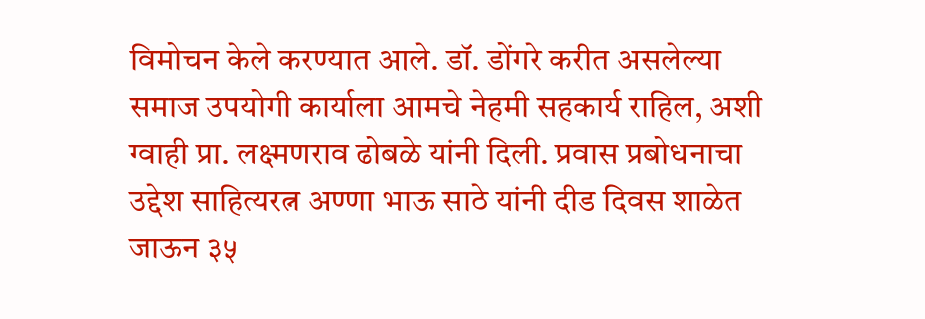विमोचन केले करण्यात आले. डॉ. डोंगरे करीत असलेल्या समाज उपयोगी कार्याला आमचे नेहमी सहकार्य राहिल, अशी ग्वाही प्रा. लक्ष्मणराव ढोबळे यांनी दिली. प्रवास प्रबोधनाचा उद्देश साहित्यरत्न अण्णा भाऊ साठे यांनी दीड दिवस शाळेत जाऊन ३५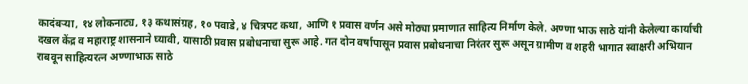कादंबऱ्या, १४ लोकनाट्य, १३ कथासंग्रह, १० पवाडे, ४ चित्रपट कथा, आणि १ प्रवास वर्णन असे मोठ्या प्रमाणात साहित्य निर्माण केले. अण्णा भाऊ साठे यांनी केलेल्या कार्याची दखल केंद्र व महाराष्ट्र शासनाने घ्यावी, यासाठी प्रवास प्रबोधनाचा सुरू आहे. गत दोन वर्षापासून प्रवास प्रबोधनाचा निरंतर सुरू असून ग्रामीण व शहरी भागात स्वाक्षरी अभियान राबवून साहित्यरत्न अण्णाभाऊ साठे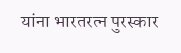यांना भारतरत्न पुरस्कार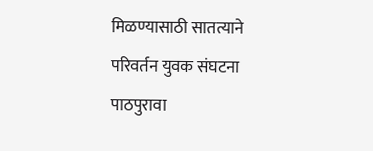मिळण्यासाठी सातत्याने परिवर्तन युवक संघटना पाठपुरावा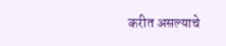करीत असल्याचे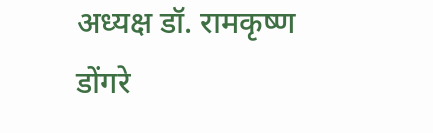अध्यक्ष डॉ. रामकृष्ण डोंगरे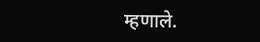म्हणाले.